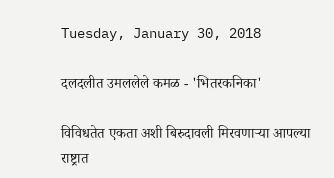Tuesday, January 30, 2018

दलदलीत उमललेले कमळ - 'भितरकनिका'

विविधतेत एकता अशी बिरुदावली मिरवणाऱ्या आपल्या राष्ट्रात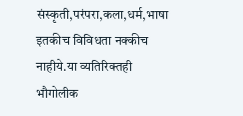संस्कृती,परंपरा,कला,धर्म,भाषा इतकीच विविधता नक्कीच नाहीये.या व्यतिरिक्तही भौगोलीक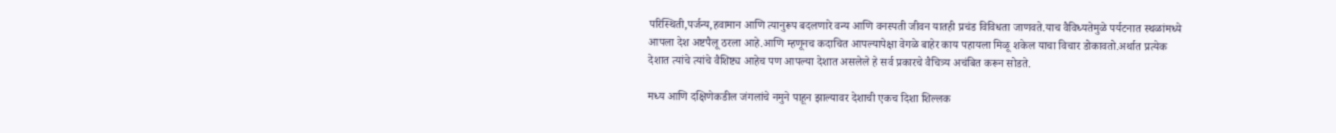परिस्थिती,पर्जन्य,हवामान आणि त्यानुरूप बदलणारे वन्य आणि वनस्पती जीवन यातही प्रचंड विविधता जाणवते.याच वैविध्यतेमुळे पर्यटनात स्थळांमध्ये आपला देश अष्टपैलू ठरला आहे.आणि म्हणूनच कदाचित आपल्यापेक्षा वेगळे बाहेर काय पहायला मिळू शकेल याचा विचार डोकावतो.अर्थात प्रत्येक देशात त्यांचे त्यांचे वैशिष्ट्य आहेच पण आपल्या देशात असलेले हे सर्व प्रकारचे वैचित्र्य अचंबित करून सोडते.

मध्य आणि दक्षिणेकडील जंगलांचे नमुने पाहून झाल्यावर देशाची एकच दिशा शिल्लक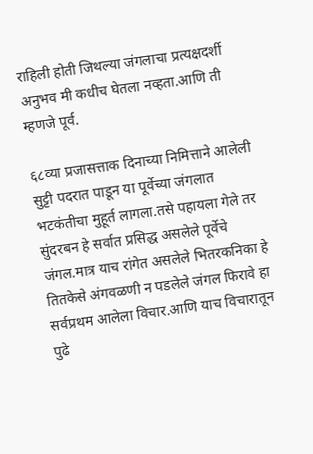राहिली होती जिथल्या जंगलाचा प्रत्यक्षदर्शी अनुभव मी कधीच घेतला नव्हता.आणि ती म्हणजे पूर्व.

६८व्या प्रजासत्ताक दिनाच्या निमित्ताने आलेली सुट्टी पदरात पाडून या पूर्वेच्या जंगलात भटकंतीचा मुहूर्त लागला.तसे पहायला गेले तर सुंदरबन हे सर्वात प्रसिद्ध असलेले पूर्वेचे जंगल.मात्र याच रांगेत असलेले भितरकनिका हे तितकेसे अंगवळणी न पडलेले जंगल फिरावे हा सर्वप्रथम आलेला विचार.आणि याच विचारातून पुढे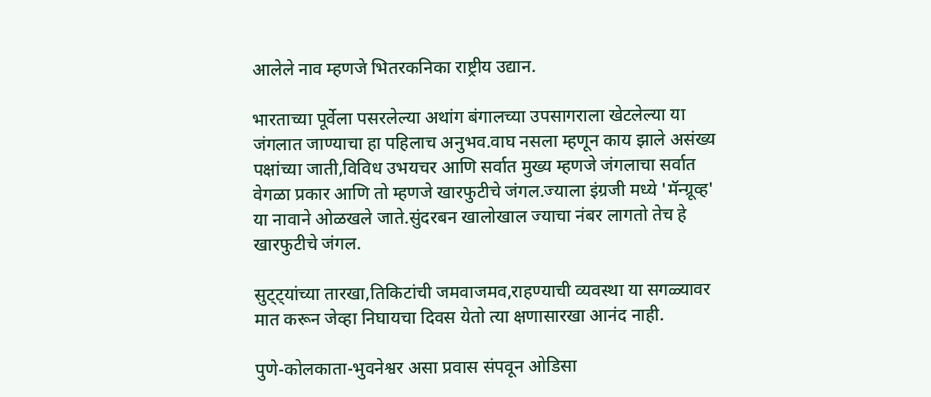आलेले नाव म्हणजे भितरकनिका राष्ट्रीय उद्यान.

भारताच्या पूर्वेला पसरलेल्या अथांग बंगालच्या उपसागराला खेटलेल्या या जंगलात जाण्याचा हा पहिलाच अनुभव.वाघ नसला म्हणून काय झाले असंख्य पक्षांच्या जाती,विविध उभयचर आणि सर्वात मुख्य म्हणजे जंगलाचा सर्वात वेगळा प्रकार आणि तो म्हणजे खारफुटीचे जंगल.ज्याला इंग्रजी मध्ये 'मॅन्ग्रूव्ह' या नावाने ओळखले जाते.सुंदरबन खालोखाल ज्याचा नंबर लागतो तेच हे खारफुटीचे जंगल.

सुट्ट्यांच्या तारखा,तिकिटांची जमवाजमव,राहण्याची व्यवस्था या सगळ्यावर मात करून जेव्हा निघायचा दिवस येतो त्या क्षणासारखा आनंद नाही.

पुणे-कोलकाता-भुवनेश्वर असा प्रवास संपवून ओडिसा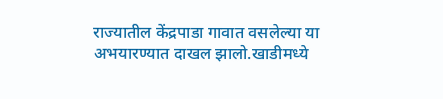राज्यातील केंद्रपाडा गावात वसलेल्या या अभयारण्यात दाखल झालो.खाडीमध्ये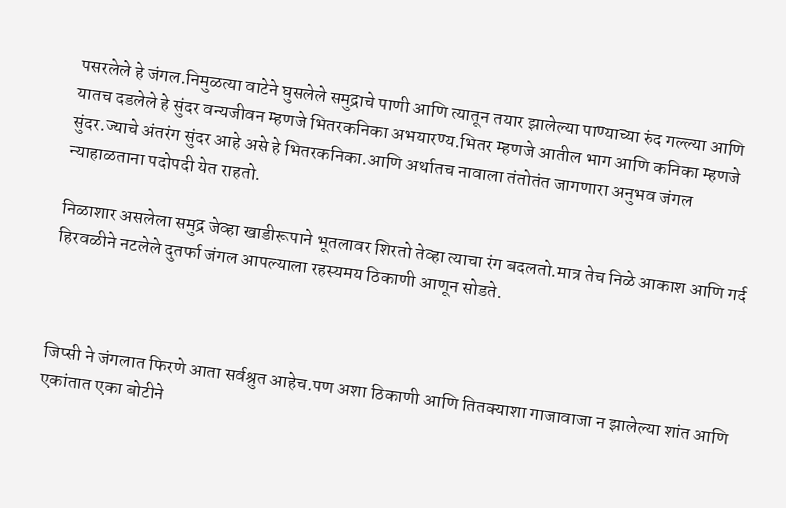पसरलेले हे जंगल.निमुळत्या वाटेने घुसलेले समुद्राचे पाणी आणि त्यातून तयार झालेल्या पाण्याच्या रुंद गल्ल्या आणि यातच दडलेले हे सुंदर वन्यजीवन म्हणजे भितरकनिका अभयारण्य.भितर म्हणजे आतील भाग आणि कनिका म्हणजे सुंदर.ज्याचे अंतरंग सुंदर आहे असे हे भितरकनिका.आणि अर्थातच नावाला तंतोतंत जागणारा अनुभव जंगल न्याहाळताना पदोपदी येत राहतो.

निळाशार असलेला समुद्र जेव्हा खाडीरूपाने भूतलावर शिरतो तेव्हा त्याचा रंग बदलतो.मात्र तेच निळे आकाश आणि गर्द हिरवळीने नटलेले दुतर्फा जंगल आपल्याला रहस्यमय ठिकाणी आणून सोडते.



जिप्सी ने जंगलात फिरणे आता सर्वश्रुत आहेच.पण अशा ठिकाणी आणि तितक्याशा गाजावाजा न झालेल्या शांत आणि एकांतात एका बोटीने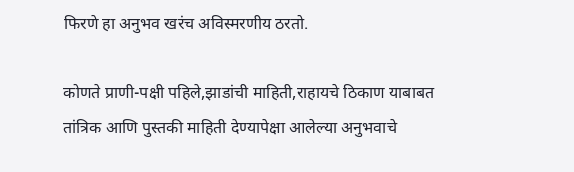फिरणे हा अनुभव खरंच अविस्मरणीय ठरतो.

कोणते प्राणी-पक्षी पहिले,झाडांची माहिती,राहायचे ठिकाण याबाबत तांत्रिक आणि पुस्तकी माहिती देण्यापेक्षा आलेल्या अनुभवाचे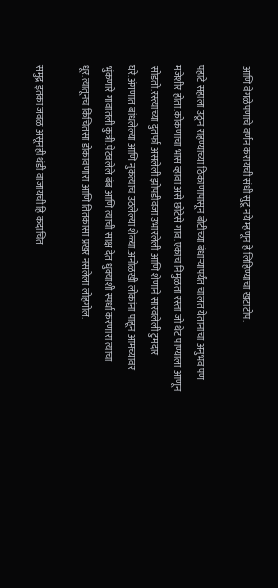आणि वेगळेपणाचे वर्णन करायची संधी सुटू नये म्हणून हे लिहिण्याचा खटाटोप.

पहाटे सहाला उठून राहण्याच्या ठिकाणापासून बोटीच्या बंधाऱ्यापर्यंत चालत येतानाचा अनुभव पण मजेशीर होता.कोकणाचा भास व्हावा असे छोटेसे गाव.एकाच निमुळता रस्ता जो थेट पाण्याला आणून सोडतो.रस्त्याच्या दुतर्फा असलेली झोपडीवजा उभारलेली आणि शेणाने सारवलेली टुमदार घरे.अंगणात बांधलेल्या आणि नुकत्याच उठलेल्या शेळ्या.अनोळखी लोकांना पाहून आमच्यावर भुंकणारे गावातली कुत्री.पेटवलेले बंब आणि त्याची साक्ष देत धुक्याशी स्पर्धा करणारा त्याचा धूर.त्यातूनच किंचितसा डोकावणारा आणि तितकासा प्रखर नसलेला लोहगोल.

समुद्र इतका जवळ असूनही थंडी वाजायची हि कदाचित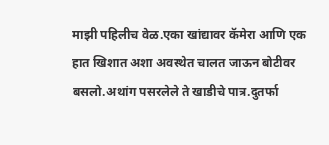माझी पहिलीच वेळ.एका खांद्यावर कॅमेरा आणि एक हात खिशात अशा अवस्थेत चालत जाऊन बोटीवर बसलो.अथांग पसरलेले ते खाडीचे पात्र.दुतर्फा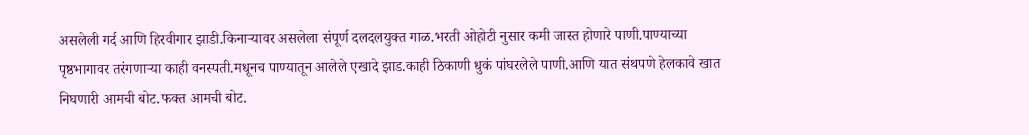असलेली गर्द आणि हिरवीगार झाडी.किनाऱ्यावर असलेला संपूर्ण दलदलयुक्त गाळ.भरती ओहोटी नुसार कमी जास्त होणारे पाणी.पाण्याच्या पृष्ठभागावर तरंगणाऱ्या काही वनस्पती.मधूनच पाण्यातून आलेले एखादे झाड.काही ठिकाणी धुकं पांघरलेले पाणी.आणि यात संथपणे हेलकावे खात निघणारी आमची बोट.फक्त आमची बोट.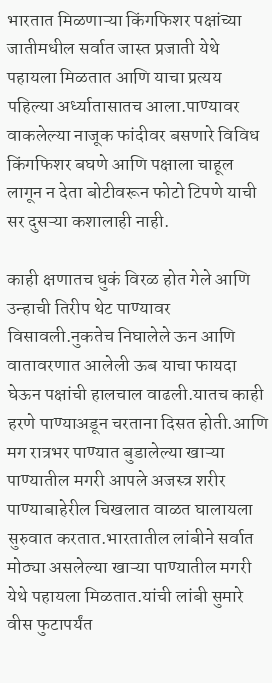भारतात मिळणाऱ्या किंगफिशर पक्षांच्या जातीमधील सर्वात जास्त प्रजाती येथे पहायला मिळतात आणि याचा प्रत्यय पहिल्या अर्ध्यातासातच आला.पाण्यावर वाकलेल्या नाजूक फांदीवर बसणारे विविध किंगफिशर बघणे आणि पक्षाला चाहूल लागून न देता बोटीवरून फोटो टिपणे याची सर दुसऱ्या कशालाही नाही.

काही क्षणातच धुकं विरळ होत गेले आणि उन्हाची तिरीप थेट पाण्यावर विसावली.नुकतेच निघालेले ऊन आणि वातावरणात आलेली ऊब याचा फायदा घेऊन पक्षांची हालचाल वाढली.यातच काही हरणे पाण्याअडून चरताना दिसत होती.आणि मग रात्रभर पाण्यात बुडालेल्या खाऱ्या पाण्यातील मगरी आपले अजस्त्र शरीर पाण्याबाहेरील चिखलात वाळत घालायला सुरुवात करतात.भारतातील लांबीने सर्वात मोठ्या असलेल्या खाऱ्या पाण्यातील मगरी येथे पहायला मिळतात.यांची लांबी सुमारे वीस फुटापर्यंत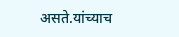असते.यांच्याच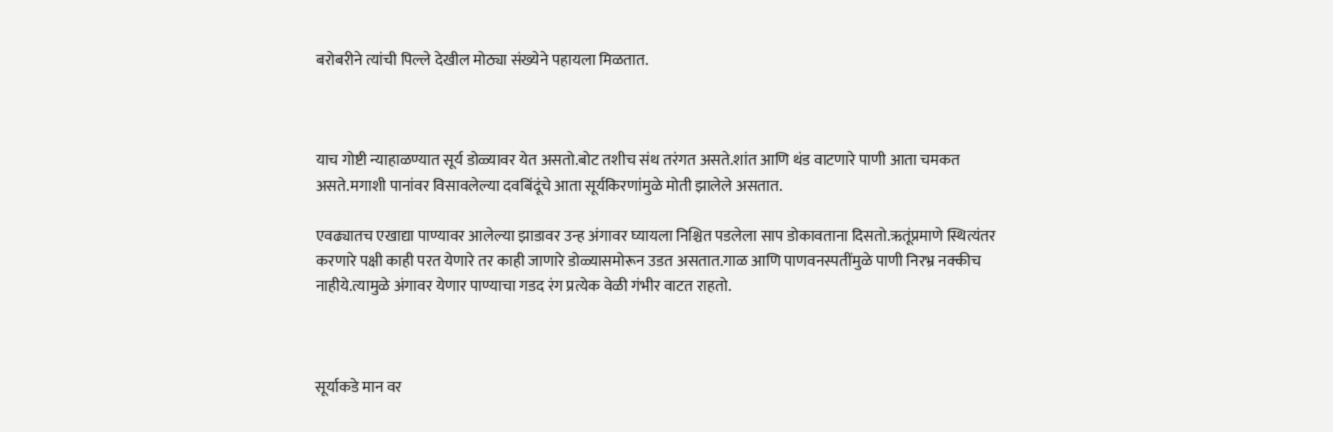बरोबरीने त्यांची पिल्ले देखील मोठ्या संख्येने पहायला मिळतात.



याच गोष्टी न्याहाळण्यात सूर्य डोळ्यावर येत असतो.बोट तशीच संथ तरंगत असते.शांत आणि थंड वाटणारे पाणी आता चमकत असते.मगाशी पानांवर विसावलेल्या दवबिंदूंचे आता सूर्यकिरणांमुळे मोती झालेले असतात.

एवढ्यातच एखाद्या पाण्यावर आलेल्या झाडावर उन्ह अंगावर घ्यायला निश्चित पडलेला साप डोकावताना दिसतो.ऋतूंप्रमाणे स्थित्यंतर करणारे पक्षी काही परत येणारे तर काही जाणारे डोळ्यासमोरून उडत असतात.गाळ आणि पाणवनस्पतींमुळे पाणी निरभ्र नक्कीच नाहीये.त्यामुळे अंगावर येणार पाण्याचा गडद रंग प्रत्येक वेळी गंभीर वाटत राहतो.



सूर्याकडे मान वर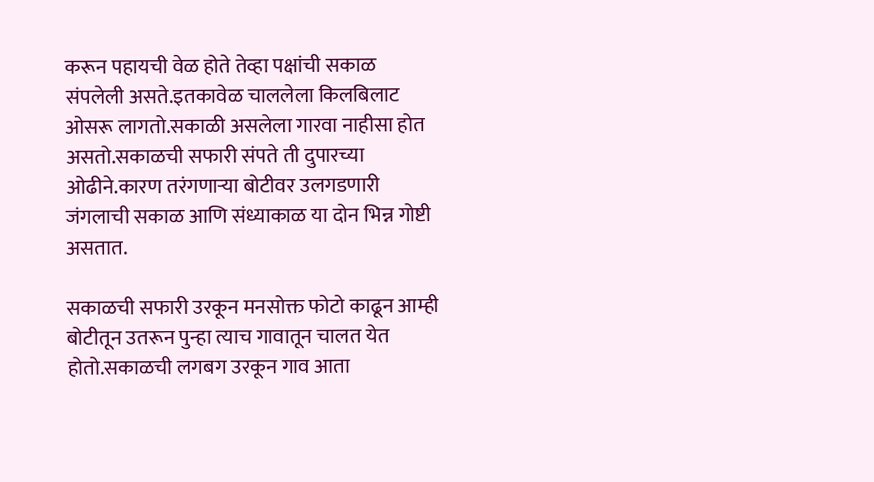करून पहायची वेळ होते तेव्हा पक्षांची सकाळ संपलेली असते.इतकावेळ चाललेला किलबिलाट ओसरू लागतो.सकाळी असलेला गारवा नाहीसा होत असतो.सकाळची सफारी संपते ती दुपारच्या ओढीने.कारण तरंगणाऱ्या बोटीवर उलगडणारी जंगलाची सकाळ आणि संध्याकाळ या दोन भिन्न गोष्टी असतात.

सकाळची सफारी उरकून मनसोक्त फोटो काढून आम्ही बोटीतून उतरून पुन्हा त्याच गावातून चालत येत होतो.सकाळची लगबग उरकून गाव आता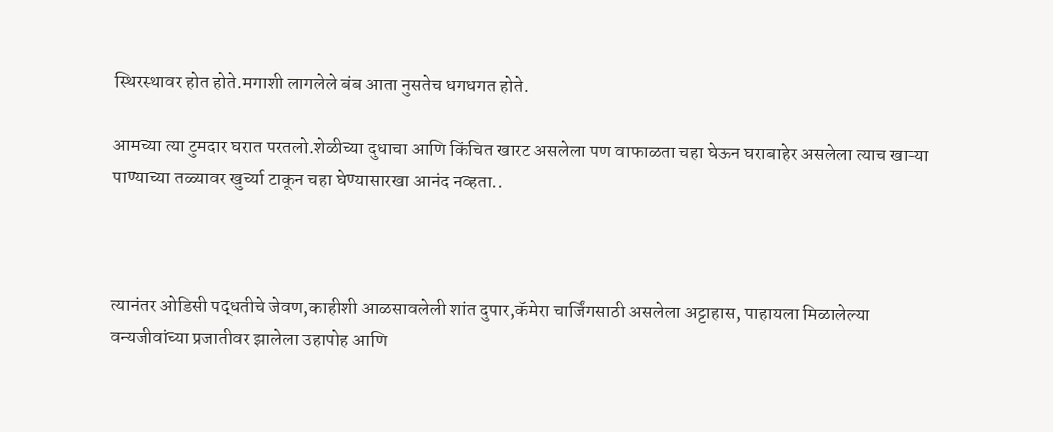स्थिरस्थावर होत होते.मगाशी लागलेले बंब आता नुसतेच धगधगत होते.

आमच्या त्या टुमदार घरात परतलो.शेळीच्या दुधाचा आणि किंचित खारट असलेला पण वाफाळता चहा घेऊन घराबाहेर असलेला त्याच खाऱ्या पाण्याच्या तळ्यावर खुर्च्या टाकून चहा घेण्यासारखा आनंद नव्हता..



त्यानंतर ओडिसी पद्धतीचे जेवण,काहीशी आळसावलेली शांत दुपार,कॅमेरा चार्जिंगसाठी असलेला अट्टाहास, पाहायला मिळालेल्या वन्यजीवांच्या प्रजातीवर झालेला उहापोह आणि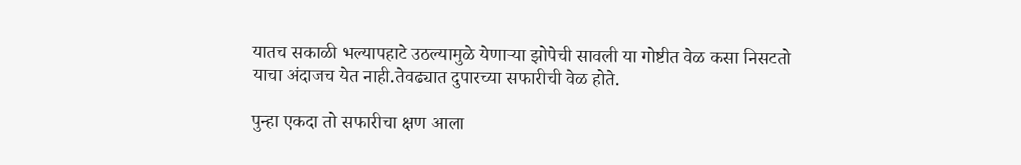यातच सकाळी भल्यापहाटे उठल्यामुळे येणाऱ्या झोपेची सावली या गोष्टीत वेळ कसा निसटतो याचा अंदाजच येत नाही.तेवढ्यात दुपारच्या सफारीची वेळ होते.

पुन्हा एकदा तो सफारीचा क्षण आला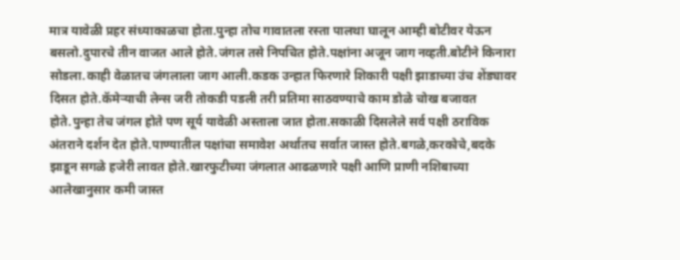मात्र यावेळी प्रहर संध्याकाळचा होता.पुन्हा तोच गावातला रस्ता पालथा घालून आम्ही बोटीवर येऊन बसलो.दुपारचे तीन वाजत आले होते.जंगल तसे निपचित होते.पक्षांना अजून जाग नव्हती.बोटीने किनारा सोडला.काही वेळातच जंगलाला जाग आली.कडक उन्हात फिरणारे शिकारी पक्षी झाडाच्या उंच शेंड्यावर दिसत होते.कॅमेऱ्याची लेन्स जरी तोकडी पडली तरी प्रतिमा साठवण्याचे काम डोळे चोख बजावत होते.पुन्हा तेच जंगल होते पण सूर्य यावेळी अस्ताला जात होता.सकाळी दिसलेले सर्व पक्षी ठराविक अंतराने दर्शन देत होते.पाण्यातील पक्षांचा समावेश अर्थातच सर्वात जास्त होते.बगळे,करकोचे,बदके झाडून सगळे हजेरी लावत होते.खारफुटीच्या जंगलात आढळणारे पक्षी आणि प्राणी नशिबाच्या आलेखानुसार कमी जास्त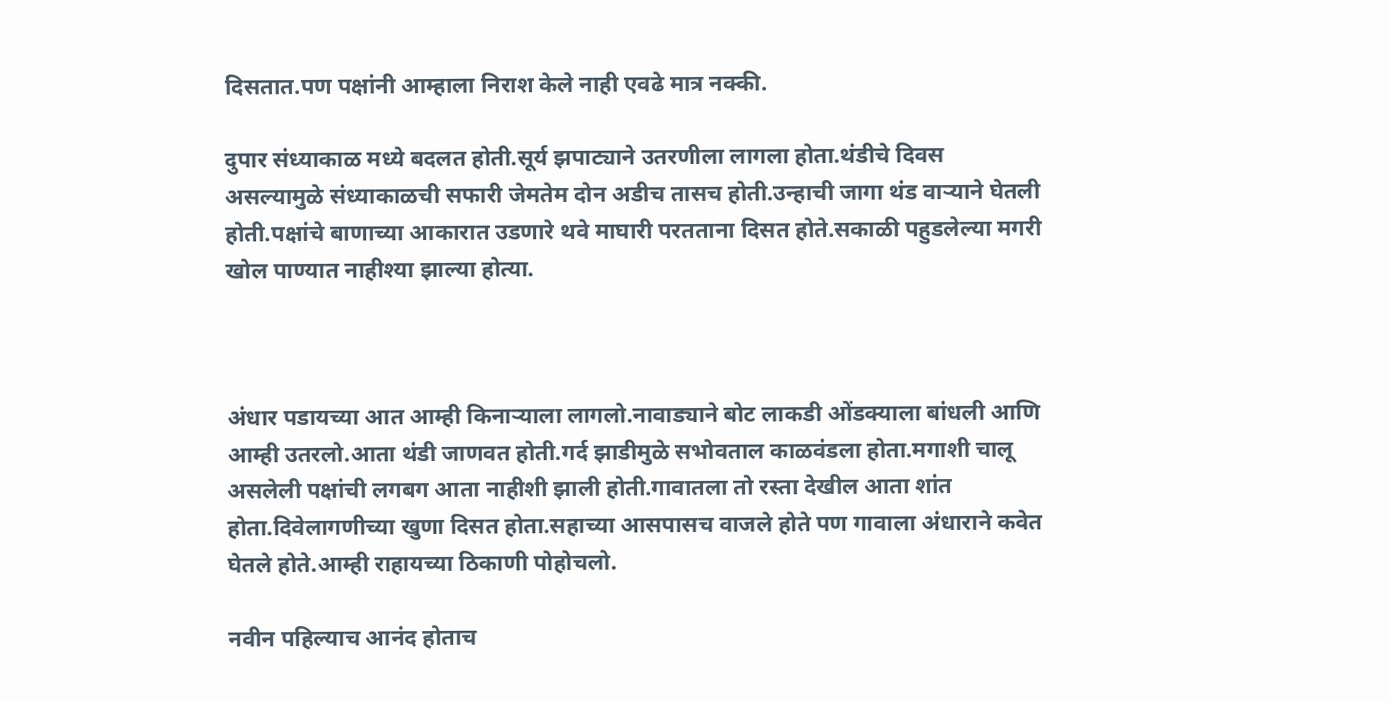दिसतात.पण पक्षांनी आम्हाला निराश केले नाही एवढे मात्र नक्की.

दुपार संध्याकाळ मध्ये बदलत होती.सूर्य झपाट्याने उतरणीला लागला होता.थंडीचे दिवस असल्यामुळे संध्याकाळची सफारी जेमतेम दोन अडीच तासच होती.उन्हाची जागा थंड वाऱ्याने घेतली होती.पक्षांचे बाणाच्या आकारात उडणारे थवे माघारी परतताना दिसत होते.सकाळी पहुडलेल्या मगरी खोल पाण्यात नाहीश्या झाल्या होत्या.



अंधार पडायच्या आत आम्ही किनाऱ्याला लागलो.नावाड्याने बोट लाकडी ओंडक्याला बांधली आणि आम्ही उतरलो.आता थंडी जाणवत होती.गर्द झाडीमुळे सभोवताल काळवंडला होता.मगाशी चालू असलेली पक्षांची लगबग आता नाहीशी झाली होती.गावातला तो रस्ता देखील आता शांत होता.दिवेलागणीच्या खुणा दिसत होता.सहाच्या आसपासच वाजले होते पण गावाला अंधाराने कवेत घेतले होते.आम्ही राहायच्या ठिकाणी पोहोचलो.

नवीन पहिल्याच आनंद होताच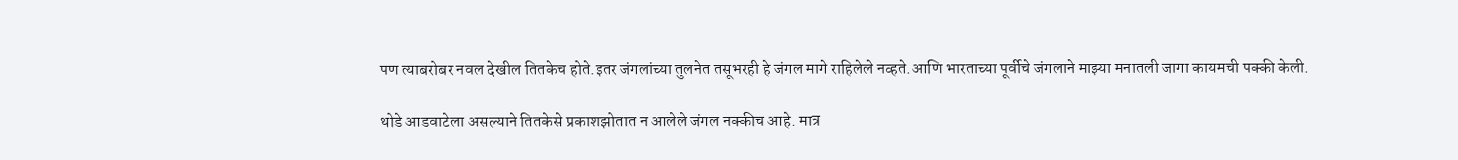पण त्याबरोबर नवल देखील तितकेच होते.इतर जंगलांच्या तुलनेत तसूभरही हे जंगल मागे राहिलेले नव्हते.आणि भारताच्या पूर्वीचे जंगलाने माझ्या मनातली जागा कायमची पक्की केली.

थोडे आडवाटेला असल्याने तितकेसे प्रकाशझोतात न आलेले जंगल नक्कीच आहे. मात्र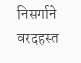निसर्गाने वरदहस्त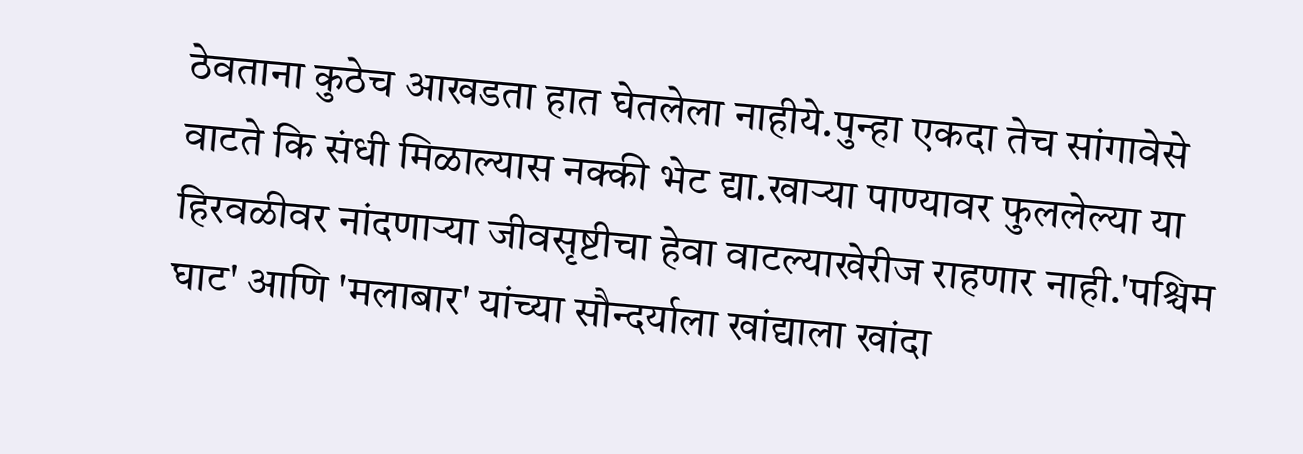ठेवताना कुठेच आखडता हात घेतलेला नाहीये.पुन्हा एकदा तेच सांगावेसे वाटते कि संधी मिळाल्यास नक्की भेट द्या.खाऱ्या पाण्यावर फुललेल्या या हिरवळीवर नांदणाऱ्या जीवसृष्टीचा हेवा वाटल्याखेरीज राहणार नाही.'पश्चिम घाट' आणि 'मलाबार' यांच्या सौन्दर्याला खांद्याला खांदा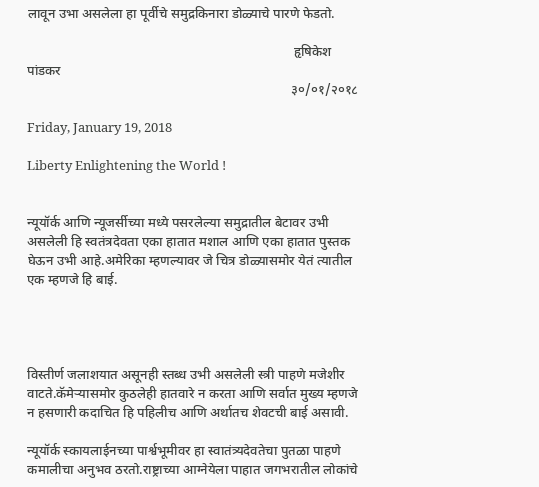लावून उभा असलेला हा पूर्वीचे समुद्रकिनारा डोळ्याचे पारणे फेडतो.

                                                                               हृषिकेश पांडकर
                                                                              ३०/०१/२०१८

Friday, January 19, 2018

Liberty Enlightening the World !


न्यूयॉर्क आणि न्यूजर्सीच्या मध्ये पसरलेल्या समुद्रातील बेटावर उभी असलेली हि स्वतंत्रदेवता एका हातात मशाल आणि एका हातात पुस्तक घेऊन उभी आहे.अमेरिका म्हणल्यावर जे चित्र डोळ्यासमोर येतं त्यातील एक म्हणजे हि बाई.




विस्तीर्ण जलाशयात असूनही स्तब्ध उभी असलेली स्त्री पाहणे मजेशीर वाटते.कॅमेऱ्यासमोर कुठलेही हातवारे न करता आणि सर्वात मुख्य म्हणजे न हसणारी कदाचित हि पहिलीच आणि अर्थातच शेवटची बाई असावी.

न्यूयॉर्क स्कायलाईनच्या पार्श्वभूमीवर हा स्वातंत्र्यदेवतेचा पुतळा पाहणे कमालीचा अनुभव ठरतो.राष्ट्राच्या आग्नेयेला पाहात जगभरातील लोकांचे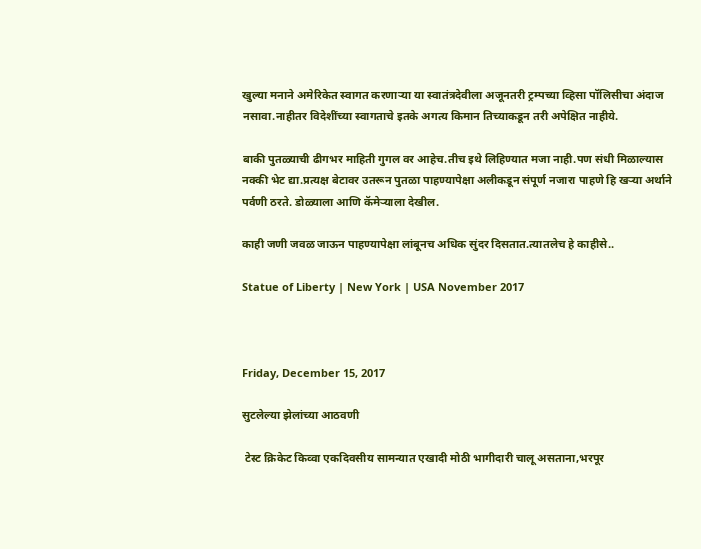खुल्या मनाने अमेरिकेत स्वागत करणाऱ्या या स्वातंत्रदेवीला अजूनतरी ट्रम्पच्या व्हिसा पॉलिसीचा अंदाज नसावा.नाहीतर विदेशींच्या स्वागताचे इतके अगत्य किमान तिच्याकडून तरी अपेक्षित नाहीये.

बाकी पुतळ्याची ढीगभर माहिती गुगल वर आहेच.तीच इथे लिहिण्यात मजा नाही.पण संधी मिळाल्यास नक्की भेट द्या.प्रत्यक्ष बेटावर उतरून पुतळा पाहण्यापेक्षा अलीकडून संपूर्ण नजारा पाहणे हि खऱ्या अर्थाने पर्वणी ठरते. डोळ्याला आणि कॅमेऱ्याला देखील.

काही जणी जवळ जाऊन पाहण्यापेक्षा लांबूनच अधिक सुंदर दिसतात.त्यातलेच हे काहीसे..

Statue of Liberty | New York | USA November 2017



Friday, December 15, 2017

सुटलेल्या झेलांच्या आठवणी

 टेस्ट क्रिकेट किव्वा एकदिवसीय सामन्यात एखादी मोठी भागीदारी चालू असताना,भरपूर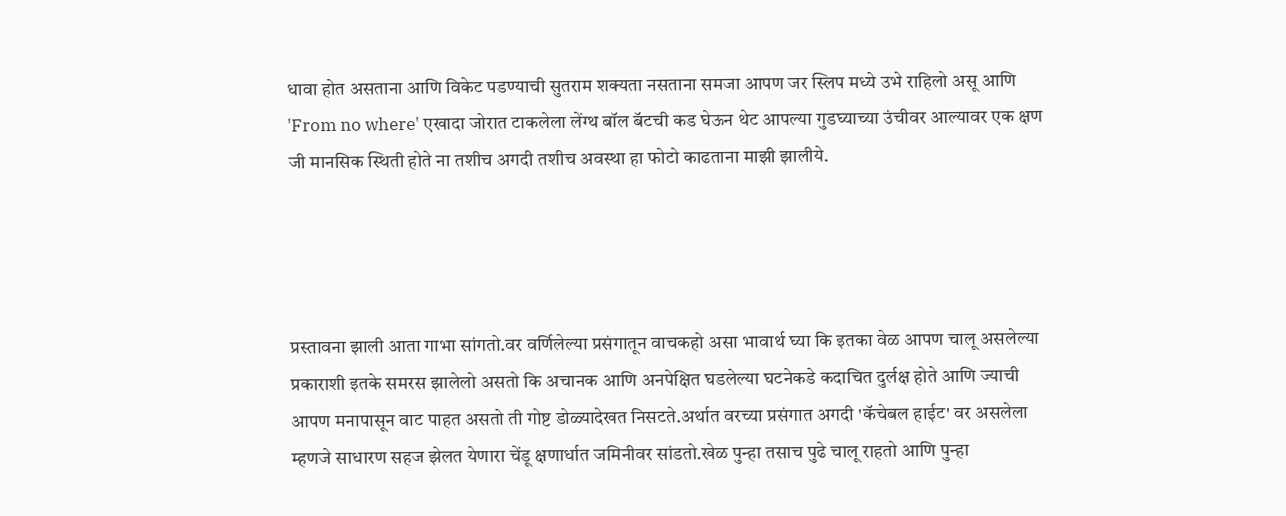धावा होत असताना आणि विकेट पडण्याची सुतराम शक्यता नसताना समजा आपण जर स्लिप मध्ये उभे राहिलो असू आणि 'From no where' एखादा जोरात टाकलेला लेंग्थ बॉल बॅटची कड घेऊन थेट आपल्या गुडघ्याच्या उंचीवर आल्यावर एक क्षण जी मानसिक स्थिती होते ना तशीच अगदी तशीच अवस्था हा फोटो काढताना माझी झालीये.




प्रस्तावना झाली आता गाभा सांगतो.वर वर्णिलेल्या प्रसंगातून वाचकहो असा भावार्थ घ्या कि इतका वेळ आपण चालू असलेल्या प्रकाराशी इतके समरस झालेलो असतो कि अचानक आणि अनपेक्षित घडलेल्या घटनेकडे कदाचित दुर्लक्ष होते आणि ज्याची आपण मनापासून वाट पाहत असतो ती गोष्ट डोळ्यादेखत निसटते.अर्थात वरच्या प्रसंगात अगदी 'कॅचेबल हाईट' वर असलेला म्हणजे साधारण सहज झेलत येणारा चेंडू क्षणार्धात जमिनीवर सांडतो.खेळ पुन्हा तसाच पुढे चालू राहतो आणि पुन्हा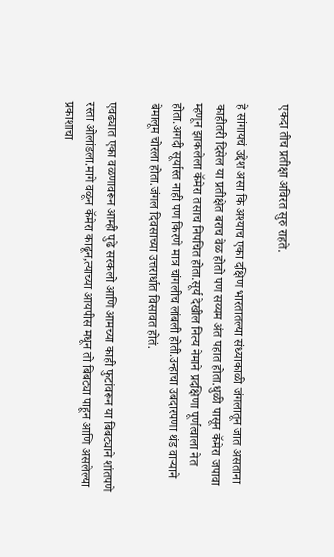एकदा तीच प्रतीक्षा अविरत सुरु राहते.

हे सांगायचं उद्देश असा कि अश्याच एका दक्षिण भारतातल्या संध्याकाळी जंगलातून जात असताना काहीतरी दिसेल या प्रतीक्षेत बराच वेळ होतो पण सय्यम अंत पहात होता.धुळी पासून कॅमेरा जपावा म्हणून झाकलेला कॅमेरा तसाच निपचित होता.सूर्य देखील नित्य नेमाने प्रदक्षिणा पूर्णत्वाला नेत होता.अगदी सूर्यास्त नाही पण किरणे मात्र चांगलीच लांबली होती.उन्हाचा उबदारपणा थंड वाऱ्याने बेमालूम चोरला होता.जंगल दिवसाच्या उत्तरार्धात विसावत होतं.

एवढ्यात एका वळणावरून आम्ही पुढे सरकलो आणि आमच्या काही फुटांवरून या बिबट्याने शांतपणे रस्ता ओलांडला.मागे वळून कॅमेरा काढून,त्याच्या आयपीस मधून तो बिबट्या पाहून आणि असलेल्या प्रकाशाचा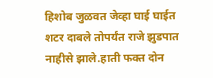हिशोब जुळवत जेव्हा घाई घाईत शटर दाबले तोपर्यंत राजे झुडपात नाहीसे झाले.हाती फक्त दोन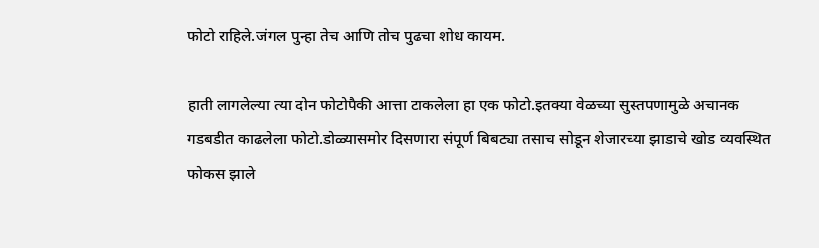फोटो राहिले.जंगल पुन्हा तेच आणि तोच पुढचा शोध कायम.

हाती लागलेल्या त्या दोन फोटोपैकी आत्ता टाकलेला हा एक फोटो.इतक्या वेळच्या सुस्तपणामुळे अचानक गडबडीत काढलेला फोटो.डोळ्यासमोर दिसणारा संपूर्ण बिबट्या तसाच सोडून शेजारच्या झाडाचे खोड व्यवस्थित फोकस झाले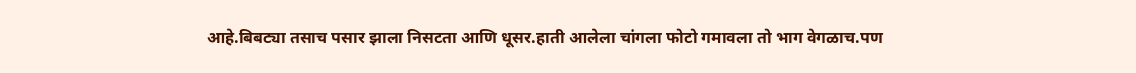आहे.बिबट्या तसाच पसार झाला निसटता आणि धूसर.हाती आलेला चांगला फोटो गमावला तो भाग वेगळाच.पण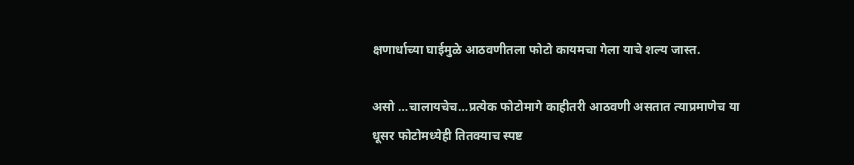क्षणार्धाच्या घाईमुळे आठवणीतला फोटो कायमचा गेला याचे शल्य जास्त.

असो …चालायचेच…प्रत्येक फोटोमागे काहीतरी आठवणी असतात त्याप्रमाणेच या धूसर फोटोमध्येही तितक्याच स्पष्ट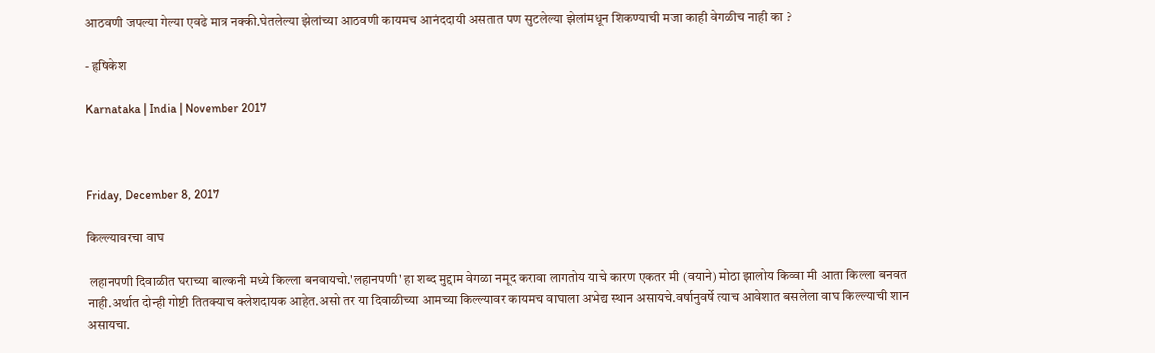आठवणी जपल्या गेल्या एवढे मात्र नक्की.घेतलेल्या झेलांच्या आठवणी कायमच आनंददायी असतात पण सुटलेल्या झेलांमधून शिकण्याची मजा काही वेगळीच नाही का ?

- हृषिकेश

Karnataka | India | November 2017



Friday, December 8, 2017

किल्ल्यावरचा वाघ

 लहानपणी दिवाळीत घराच्या बाल्कनी मध्ये किल्ला बनवायचो.'लहानपणी' हा शब्द मुद्दाम वेगळा नमूद करावा लागतोय याचे कारण एकतर मी (वयाने) मोठा झालोय किव्वा मी आता किल्ला बनवत नाही.अर्थात दोन्ही गोष्टी तितक्याच क्लेशदायक आहेत.असो तर या दिवाळीच्या आमच्या किल्ल्यावर कायमच वाघाला अभेद्य स्थान असायचे.वर्षानुवर्षे त्याच आवेशात बसलेला वाघ किल्ल्याची शान असायचा.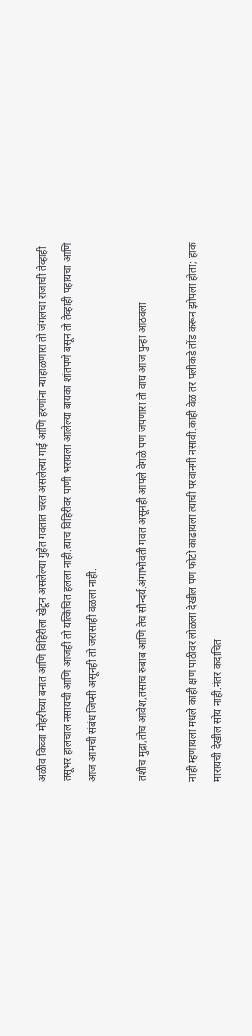अळीव किव्वा मोहरीच्या बनात आणि विहिरीला खेटून असलेल्या गुहेत गवतात चरत असलेल्या गाई आणि हरणांना न्याहाळणारा तो जंगलचा राजाची तेव्हाही तसूभर हालचाल नसायची आणि आजही तो यत्किंचित हलला नाही.त्याच विहिरीवर पाणी भरायला आलेल्या बायका शांतपणे बसून तो तेव्हाही पहायचा आणि आज आमची संबंध जिप्सी असूनही तो जरासाही वळला नाही.

तशीच मुद्रा,तोच आवेश,तसाच रुबाब आणि तेच सौन्दर्य.अंगाभोवती गवत असूनही आपले वेगळे पण जपणारा तो वाघ आज पुन्हा आठवला

नाही म्हणायला मधले काही क्षण पाठीवर लोळला देखील पण फोटो काढायला त्याची परवानगी नसावी.काही वेळ तर पलीकडे तोंड करून झोपला होता; हाक मारायची देखील सोय नाही.नंतर कदाचित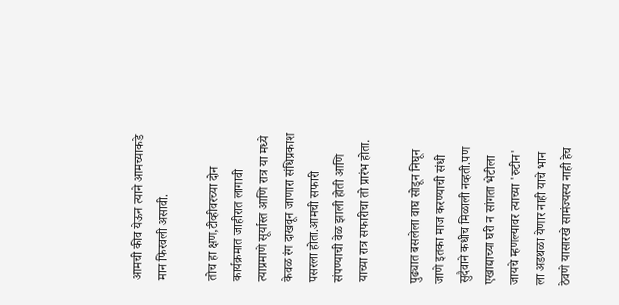आमची कीव येऊन त्याने आमच्याकडे मान फिरवली असावी.

तोच हा क्षण,टीव्हीवरच्या दोन कार्यक्रमात जाहीरात लागावी त्याप्रमाणे सूर्यास्त आणि रात्र या मध्ये केवळ रंग दाखवून जाणारा संधिप्रकाश पसरला होता.आमची सफारी संपण्याची वेळ झाली होती आणि याच्या रात्र सफारीचा तो प्रारंभ होता.

पुढ्यात बसलेला वाघ सोडून निघून जाणे इतका माज करण्याची संधी सुदैवाने कधीच मिळाली नव्हती.पण एखाद्याच्या घरी न सांगता भेटीला जायचे म्हणल्यावर त्याच्या 'रुटीन' ला अडथळा येणार नाही याचे भान ठेवणे यासारखे सामंज्यस्य नाही हेच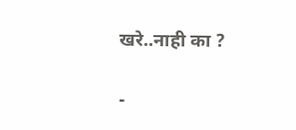खरे..नाही का ?

-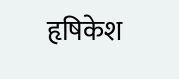हृषिकेश